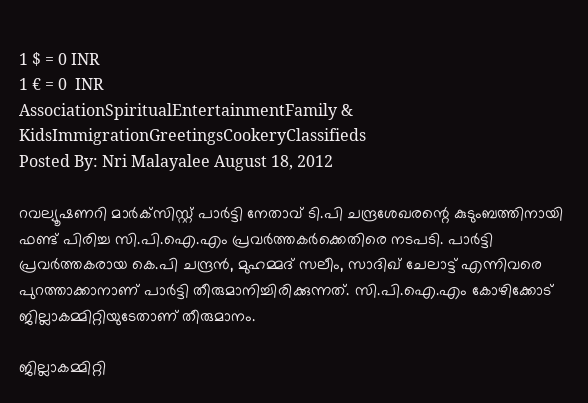1 $ = 0 INR
1 € = 0  INR
AssociationSpiritualEntertainmentFamily & KidsImmigrationGreetingsCookeryClassifieds
Posted By: Nri Malayalee August 18, 2012

റവല്യൂഷണറി മാര്‍ക്‌സിസ്റ്റ് പാര്‍ട്ടി നേതാവ് ടി.പി ചന്ദ്രശേഖരന്റെ കുടുംബത്തിനായി ഫണ്ട് പിരിച്ച സി.പി.ഐ.എം പ്രവര്‍ത്തകര്‍ക്കെതിരെ നടപടി. പാര്‍ട്ടി പ്രവര്‍ത്തകരായ കെ.പി ചന്ദ്രന്‍, മുഹമ്മദ് സലീം, സാദിഖ് ചേലാട്ട് എന്നിവരെ പുറത്താക്കാനാണ് പാര്‍ട്ടി തീരുമാനിച്ചിരിക്കുന്നത്. സി.പി.ഐ.എം കോഴിക്കോട് ജില്ലാകമ്മിറ്റിയുടേതാണ് തീരുമാനം.

ജില്ലാകമ്മിറ്റി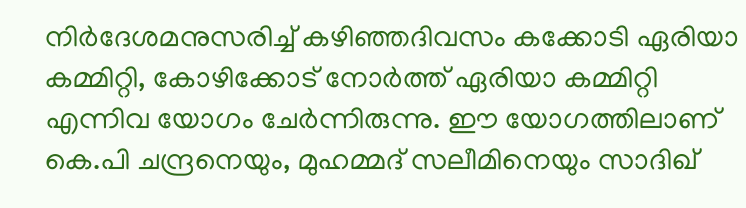നിര്‍ദേശമനുസരിച്ച് കഴിഞ്ഞദിവസം കക്കോടി ഏരിയാ കമ്മിറ്റി, കോഴിക്കോട് നോര്‍ത്ത് ഏരിയാ കമ്മിറ്റി എന്നിവ യോഗം ചേര്‍ന്നിരുന്നു. ഈ യോഗത്തിലാണ് കെ.പി ചന്ദ്രനെയും, മുഹമ്മദ് സലീമിനെയും സാദിഖ്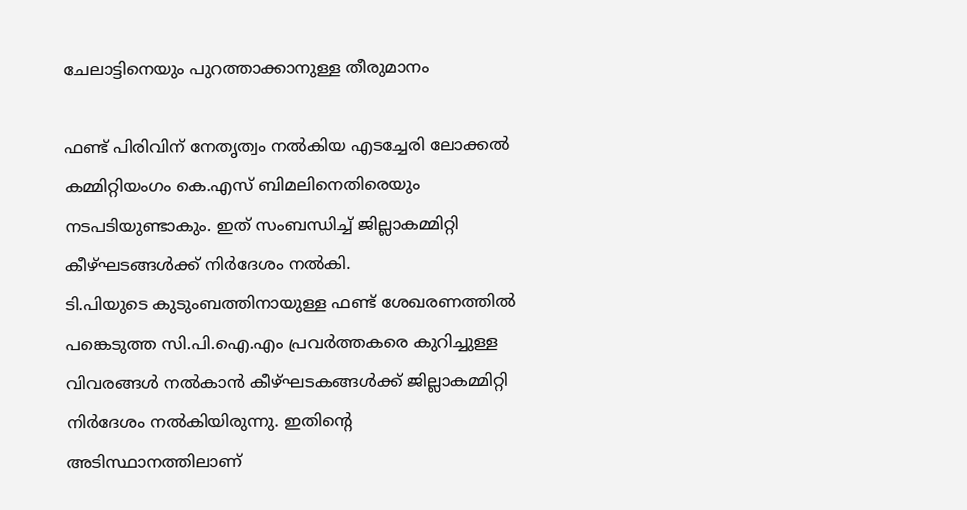ചേലാട്ടിനെയും പുറത്താക്കാനുള്ള തീരുമാനം

ഫണ്ട് പിരിവിന് നേതൃത്വം നല്‍കിയ എടച്ചേരി ലോക്കല്‍ കമ്മിറ്റിയംഗം കെ.എസ് ബിമലിനെതിരെയും നടപടിയുണ്ടാകും. ഇത് സംബന്ധിച്ച് ജില്ലാകമ്മിറ്റി കീഴ്ഘടങ്ങള്‍ക്ക് നിര്‍ദേശം നല്‍കി.
ടി.പിയുടെ കുടുംബത്തിനായുള്ള ഫണ്ട് ശേഖരണത്തില്‍ പങ്കെടുത്ത സി.പി.ഐ.എം പ്രവര്‍ത്തകരെ കുറിച്ചുള്ള വിവരങ്ങള്‍ നല്‍കാന്‍ കീഴ്ഘടകങ്ങള്‍ക്ക് ജില്ലാകമ്മിറ്റി നിര്‍ദേശം നല്‍കിയിരുന്നു. ഇതിന്റെ അടിസ്ഥാനത്തിലാണ്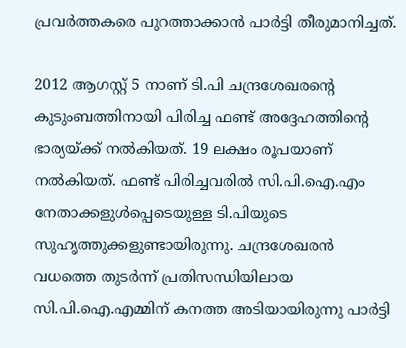പ്രവര്‍ത്തകരെ പുറത്താക്കാന്‍ പാര്‍ട്ടി തീരുമാനിച്ചത്.

2012 ആഗസ്റ്റ് 5 നാണ് ടി.പി ചന്ദ്രശേഖരന്റെ കുടുംബത്തിനായി പിരിച്ച ഫണ്ട് അദ്ദേഹത്തിന്റെ ഭാര്യയ്ക്ക് നല്‍കിയത്. 19 ലക്ഷം രൂപയാണ് നല്‍കിയത്. ഫണ്ട് പിരിച്ചവരില്‍ സി.പി.ഐ.എം നേതാക്കളുള്‍പ്പെടെയുള്ള ടി.പിയുടെ സുഹൃത്തുക്കളുണ്ടായിരുന്നു. ചന്ദ്രശേഖരന്‍ വധത്തെ തുടര്‍ന്ന് പ്രതിസന്ധിയിലായ സി.പി.ഐ.എമ്മിന് കനത്ത അടിയായിരുന്നു പാര്‍ട്ടി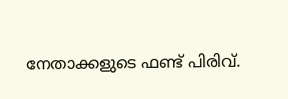നേതാക്കളുടെ ഫണ്ട് പിരിവ്.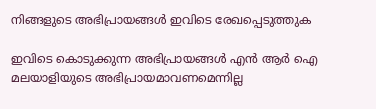നിങ്ങളുടെ അഭിപ്രായങ്ങള്‍ ഇവിടെ രേഖപ്പെടുത്തുക

ഇവിടെ കൊടുക്കുന്ന അഭിപ്രായങ്ങള്‍ എന്‍ ആര്‍ ഐ മലയാളിയുടെ അഭിപ്രായമാവണമെന്നില്ല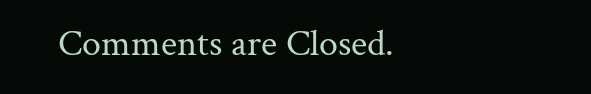Comments are Closed.